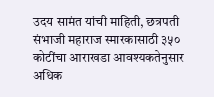उदय सामंत यांची माहिती, छत्रपती संभाजी महाराज स्मारकासाठी ३५० कोटींचा आराखडा आवश्यकतेनुसार अधिक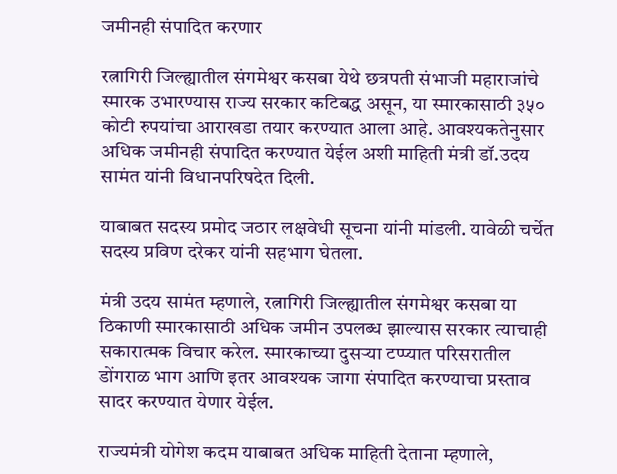जमीनही संपादित करणार

रत्नागिरी जिल्ह्यातील संगमेश्वर कसबा येथे छत्रपती संभाजी महाराजांचे स्मारक उभारण्यास राज्य सरकार कटिबद्ध असून, या स्मारकासाठी ३५० कोटी रुपयांचा आराखडा तयार करण्यात आला आहे. आवश्यकतेनुसार अधिक जमीनही संपादित करण्यात येईल अशी माहिती मंत्री डॉ.उदय सामंत यांनी विधानपरिषदेत दिली.

याबाबत सदस्य प्रमोद जठार लक्षवेधी सूचना यांनी मांडली. यावेळी चर्चेत सदस्य प्रविण दरेकर यांनी सहभाग घेतला.

मंत्री उदय सामंत म्हणाले, रत्नागिरी जिल्ह्यातील संगमेश्वर कसबा या ठिकाणी स्मारकासाठी अधिक जमीन उपलब्ध झाल्यास सरकार त्याचाही सकारात्मक विचार करेल. स्मारकाच्या दुसऱ्या टप्प्यात परिसरातील डोंगराळ भाग आणि इतर आवश्यक जागा संपादित करण्याचा प्रस्ताव सादर करण्यात येणार येईल.

राज्यमंत्री योगेश कदम याबाबत अधिक माहिती देताना म्हणाले,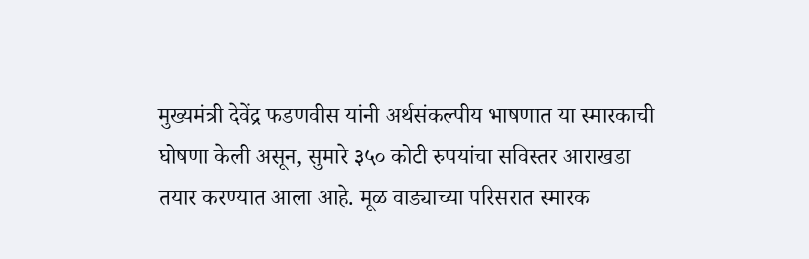मुख्यमंत्री देवेंद्र फडणवीस यांनी अर्थसंकल्पीय भाषणात या स्मारकाची घोषणा केली असून, सुमारे ३५० कोटी रुपयांचा सविस्तर आराखडा तयार करण्यात आला आहे. मूळ वाड्याच्या परिसरात स्मारक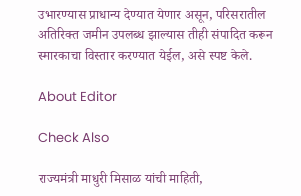उभारण्यास प्राधान्य देण्यात येणार असून, परिसरातील अतिरिक्त जमीन उपलब्ध झाल्यास तीही संपादित करून स्मारकाचा विस्तार करण्यात येईल, असे स्पष्ट केले.

About Editor

Check Also

राज्यमंत्री माधुरी मिसाळ यांची माहिती,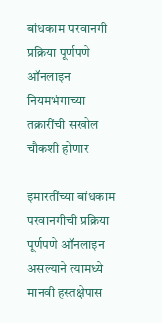बांधकाम परवानगी प्रक्रिया पूर्णपणे ऑनलाइन नियमभंगाच्या तक्रारींची सखोल चौकशी होणार

इमारतींच्या बांधकाम परवानगीची प्रक्रिया पूर्णपणे ऑनलाइन असल्याने त्यामध्ये मानवी हस्तक्षेपास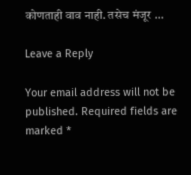कोणताही वाव नाही. तसेच मंजूर …

Leave a Reply

Your email address will not be published. Required fields are marked *